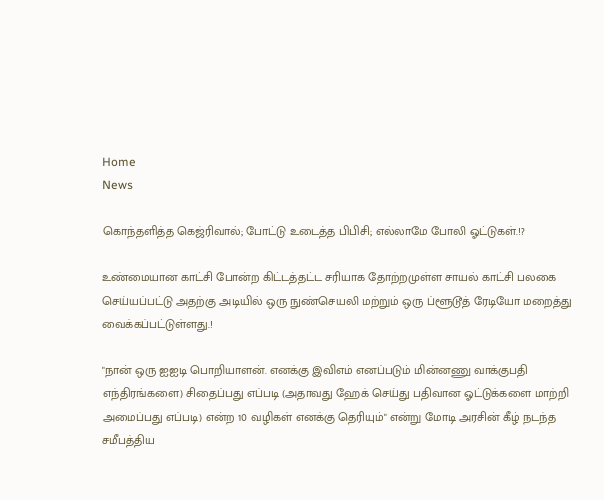Home
News

கொந்தளித்த கெஜ்ரிவால்; போட்டு உடைத்த பிபிசி; எல்லாமே போலி ஓட்டுகள்.!?

உண்மையான காட்சி போன்ற கிட்டத்தட்ட சரியாக தோற்றமுள்ள சாயல் காட்சி பலகை செய்யப்பட்டு அதற்கு அடியில் ஒரு நுண்செயலி மற்றும் ஒரு ப்ளூடூத் ரேடியோ மறைத்து வைக்கப்பட்டுள்ளது.!

"நான் ஒரு ஐஐடி பொறியாளன். எனக்கு இவிஎம் எனப்படும் மின்னணு வாக்குபதி எந்திரங்களை) சிதைப்பது எப்படி (அதாவது ஹேக் செய்து பதிவான ஓட்டுக்களை மாற்றி அமைப்பது எப்படி) என்ற 10 வழிகள் எனக்கு தெரியும்" என்று மோடி அரசின் கீழ் நடந்த சமீபத்திய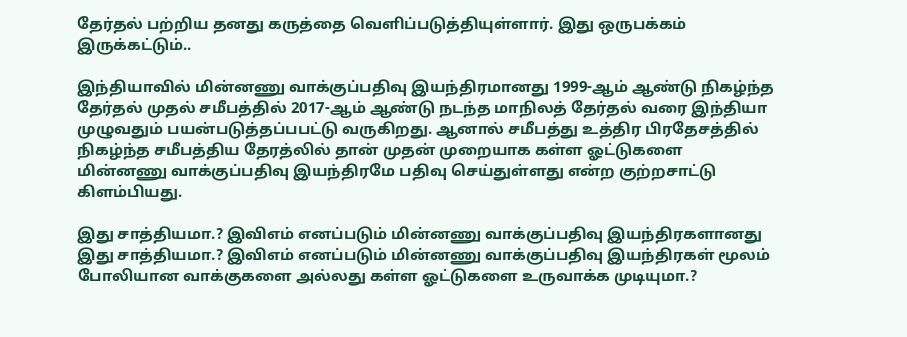தேர்தல் பற்றிய தனது கருத்தை வெளிப்படுத்தியுள்ளார். இது ஒருபக்கம் இருக்கட்டும்..

இந்தியாவில் மின்னணு வாக்குப்பதிவு இயந்திரமானது 1999-ஆம் ஆண்டு நிகழ்ந்த தேர்தல் முதல் சமீபத்தில் 2017-ஆம் ஆண்டு நடந்த மாநிலத் தேர்தல் வரை இந்தியா முழுவதும் பயன்படுத்தப்பபட்டு வருகிறது. ஆனால் சமீபத்து உத்திர பிரதேசத்தில் நிகழ்ந்த சமீபத்திய தேரத்லில் தான் முதன் முறையாக கள்ள ஓட்டுகளை மின்னணு வாக்குப்பதிவு இயந்திரமே பதிவு செய்துள்ளது என்ற குற்றசாட்டு கிளம்பியது.

இது சாத்தியமா.? இவிஎம் எனப்படும் மின்னணு வாக்குப்பதிவு இயந்திரகளானது இது சாத்தியமா.? இவிஎம் எனப்படும் மின்னணு வாக்குப்பதிவு இயந்திரகள் மூலம் போலியான வாக்குகளை அல்லது கள்ள ஓட்டுகளை உருவாக்க முடியுமா.?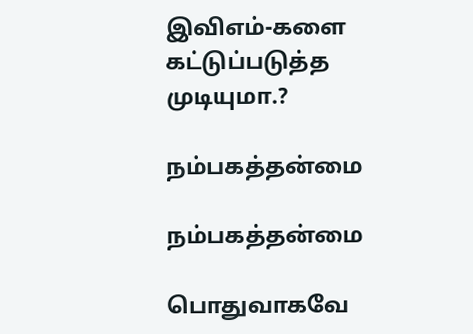இவிஎம்-களை கட்டுப்படுத்த முடியுமா.?

நம்பகத்தன்மை

நம்பகத்தன்மை

பொதுவாகவே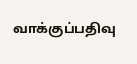வாக்குப்பதிவு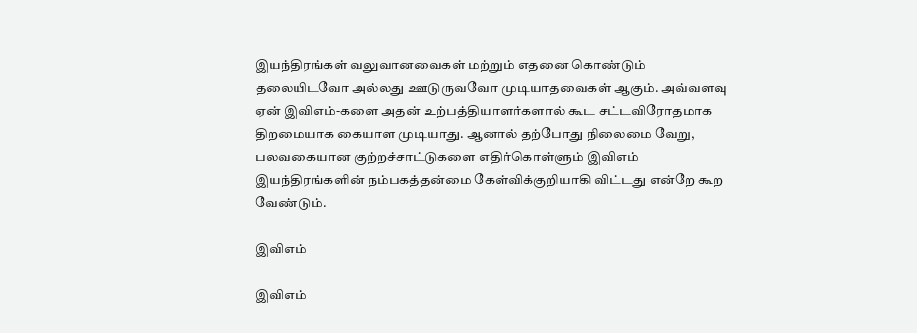இயந்திரங்கள் வலுவானவைகள் மற்றும் எதனை கொண்டும் தலையிடவோ அல்லது ஊடுருவவோ முடியாதவைகள் ஆகும். அவ்வளவு ஏன் இவிஎம்-களை அதன் உற்பத்தியாளர்களால் கூட சட்டவிரோதமாக திறமையாக கையாள முடியாது. ஆனால் தற்போது நிலைமை வேறு, பலவகையான குற்றச்சாட்டுகளை எதிர்கொள்ளும் இவிஎம் இயந்திரங்களின் நம்பகத்தன்மை கேள்விக்குறியாகி விட்டது என்றே கூற வேண்டும்.

இவிஎம்

இவிஎம்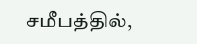சமீபத்தில்,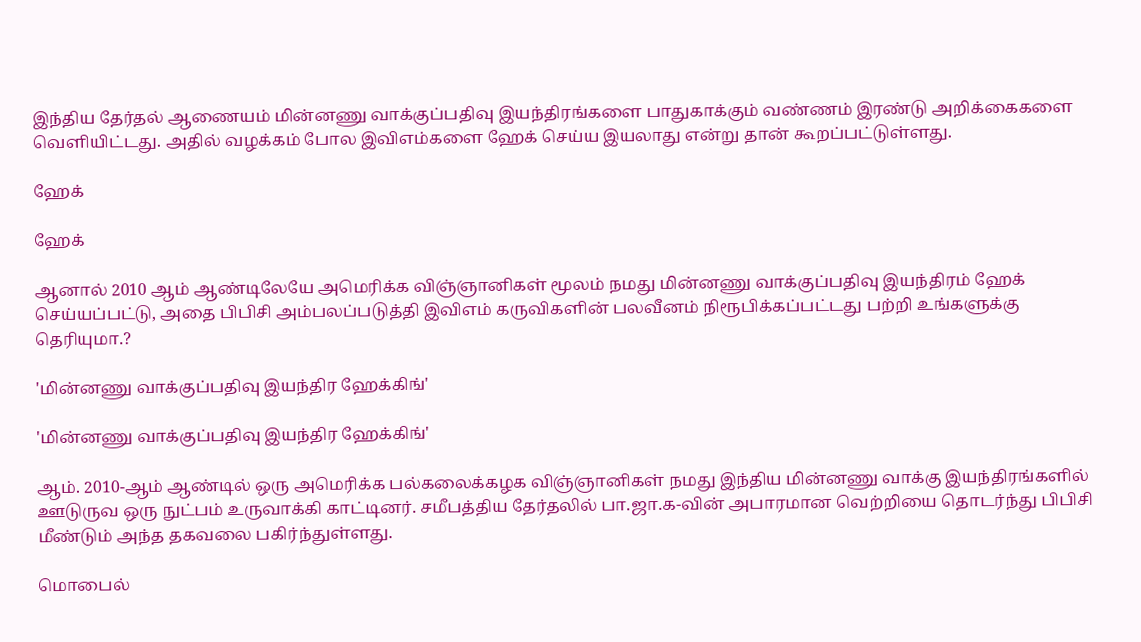இந்திய தேர்தல் ஆணையம் மின்னணு வாக்குப்பதிவு இயந்திரங்களை பாதுகாக்கும் வண்ணம் இரண்டு அறிக்கைகளை வெளியிட்டது. அதில் வழக்கம் போல இவிஎம்களை ஹேக் செய்ய இயலாது என்று தான் கூறப்பட்டுள்ளது.

ஹேக்

ஹேக்

ஆனால் 2010 ஆம் ஆண்டிலேயே அமெரிக்க விஞ்ஞானிகள் மூலம் நமது மின்னணு வாக்குப்பதிவு இயந்திரம் ஹேக் செய்யப்பட்டு, அதை பிபிசி அம்பலப்படுத்தி இவிஎம் கருவிகளின் பலவீனம் நிரூபிக்கப்பட்டது பற்றி உங்களுக்கு தெரியுமா.?

'மின்னணு வாக்குப்பதிவு இயந்திர ஹேக்கிங்'

'மின்னணு வாக்குப்பதிவு இயந்திர ஹேக்கிங்'

ஆம். 2010-ஆம் ஆண்டில் ஒரு அமெரிக்க பல்கலைக்கழக விஞ்ஞானிகள் நமது இந்திய மின்னணு வாக்கு இயந்திரங்களில் ஊடுருவ ஒரு நுட்பம் உருவாக்கி காட்டினர். சமீபத்திய தேர்தலில் பா.ஜா.க-வின் அபாரமான வெற்றியை தொடர்ந்து பிபிசி மீண்டும் அந்த தகவலை பகிர்ந்துள்ளது.

மொபைல்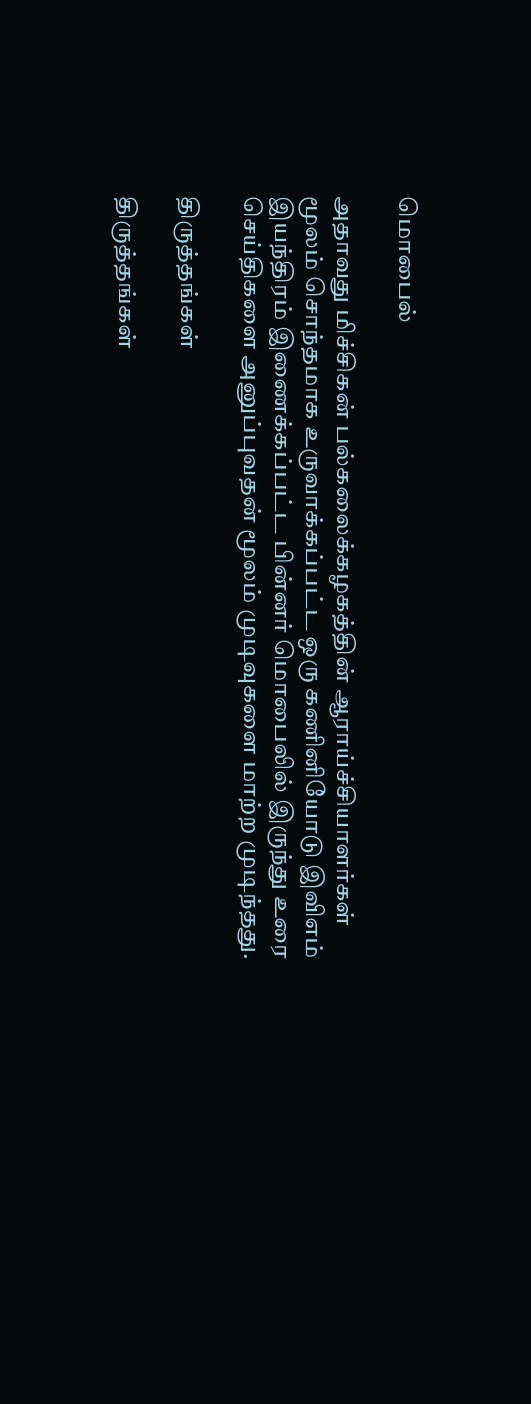மொபைல்

அதாவது மிச்சிகன் பல்கலைக்கழகத்தின் ஆராய்ச்சியாளர்கள் மூலம் சொந்தமாக உருவாக்கப்பட்ட ஒரு கணினியோடு இவிஎம் இயந்திரம் இணைக்கப்பட்ட பின்னர் மொபைலில் இருந்து உரை செய்திகளை அனுப்புவதன் மூலம் முடிவுகளை மாற்ற முடிந்தது.

திருத்தங்கள்

திருத்தங்கள்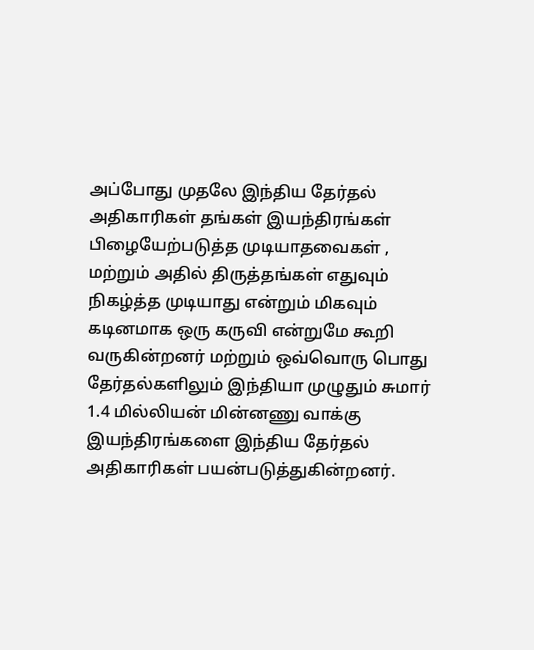அப்போது முதலே இந்திய தேர்தல் அதிகாரிகள் தங்கள் இயந்திரங்கள் பிழையேற்படுத்த முடியாதவைகள் , மற்றும் அதில் திருத்தங்கள் எதுவும் நிகழ்த்த முடியாது என்றும் மிகவும் கடினமாக ஒரு கருவி என்றுமே கூறி வருகின்றனர் மற்றும் ஒவ்வொரு பொது தேர்தல்களிலும் இந்தியா முழுதும் சுமார் 1.4 மில்லியன் மின்னணு வாக்கு இயந்திரங்களை இந்திய தேர்தல் அதிகாரிகள் பயன்படுத்துகின்றனர்.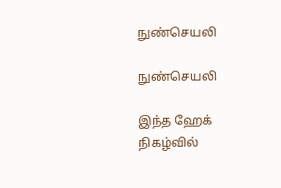நுண்செயலி

நுண்செயலி

இந்த ஹேக் நிகழ்வில்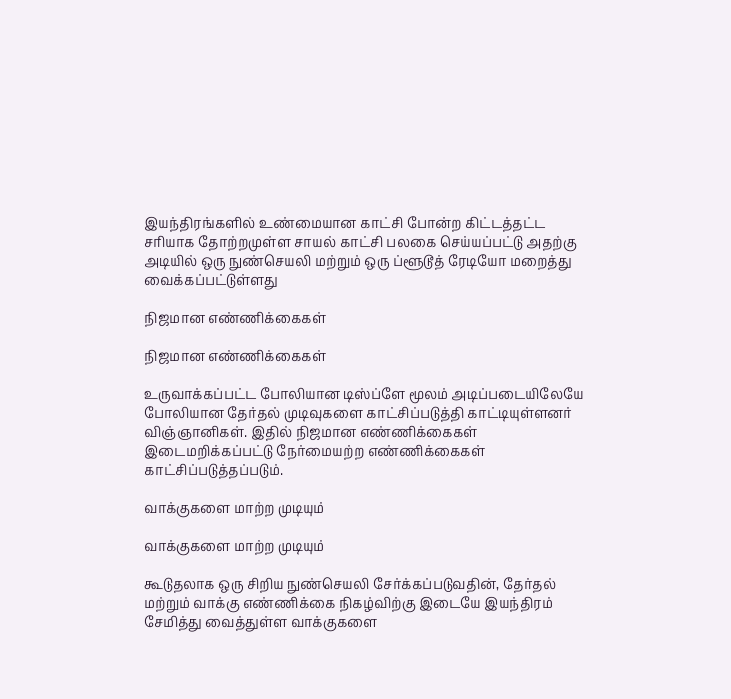இயந்திரங்களில் உண்மையான காட்சி போன்ற கிட்டத்தட்ட சரியாக தோற்றமுள்ள சாயல் காட்சி பலகை செய்யப்பட்டு அதற்கு அடியில் ஒரு நுண்செயலி மற்றும் ஒரு ப்ளூடூத் ரேடியோ மறைத்து வைக்கப்பட்டுள்ளது

நிஜமான எண்ணிக்கைகள்

நிஜமான எண்ணிக்கைகள்

உருவாக்கப்பட்ட போலியான டிஸ்ப்ளே மூலம் அடிப்படையிலேயே போலியான தேர்தல் முடிவுகளை காட்சிப்படுத்தி காட்டியுள்ளனர் விஞ்ஞானிகள். இதில் நிஜமான எண்ணிக்கைகள் இடைமறிக்கப்பட்டு நேர்மையற்ற எண்ணிக்கைகள் காட்சிப்படுத்தப்படும்.

வாக்குகளை மாற்ற முடியும்

வாக்குகளை மாற்ற முடியும்

கூடுதலாக ஒரு சிறிய நுண்செயலி சேர்க்கப்படுவதின், தேர்தல் மற்றும் வாக்கு எண்ணிக்கை நிகழ்விற்கு இடையே இயந்திரம் சேமித்து வைத்துள்ள வாக்குகளை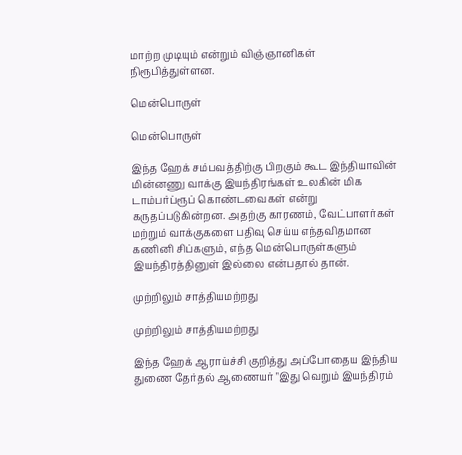மாற்ற முடியும் என்றும் விஞ்ஞானிகள் நிரூபித்துள்ளன.

மென்பொருள்

மென்பொருள்

இந்த ஹேக் சம்பவத்திற்கு பிறகும் கூட இந்தியாவின் மின்னணு வாக்கு இயந்திரங்கள் உலகின் மிக டாம்பர்ப்ரூப் கொண்டவைகள் என்று கருதப்படுகின்றன. அதற்கு காரணம், வேட்பாளர்கள் மற்றும் வாக்குகளை பதிவு செய்ய எந்தவிதமான கணினி சிப்களும், எந்த மென்பொருள்களும் இயந்திரத்தினுள் இல்லை என்பதால் தான்.

முற்றிலும் சாத்தியமற்றது

முற்றிலும் சாத்தியமற்றது

இந்த ஹேக் ஆராய்ச்சி குறித்து அப்போதைய இந்திய துணை தேர்தல் ஆணையர் "இது வெறும் இயந்திரம்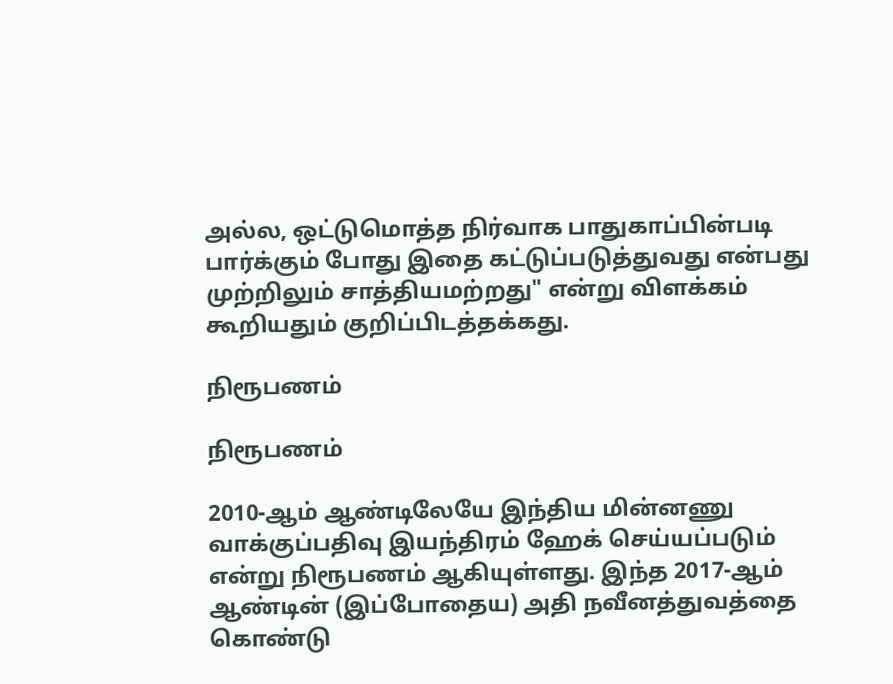அல்ல, ஒட்டுமொத்த நிர்வாக பாதுகாப்பின்படி பார்க்கும் போது இதை கட்டுப்படுத்துவது என்பது முற்றிலும் சாத்தியமற்றது" என்று விளக்கம் கூறியதும் குறிப்பிடத்தக்கது.

நிரூபணம்

நிரூபணம்

2010-ஆம் ஆண்டிலேயே இந்திய மின்னணு வாக்குப்பதிவு இயந்திரம் ஹேக் செய்யப்படும் என்று நிரூபணம் ஆகியுள்ளது. இந்த 2017-ஆம் ஆண்டின் (இப்போதைய) அதி நவீனத்துவத்தை கொண்டு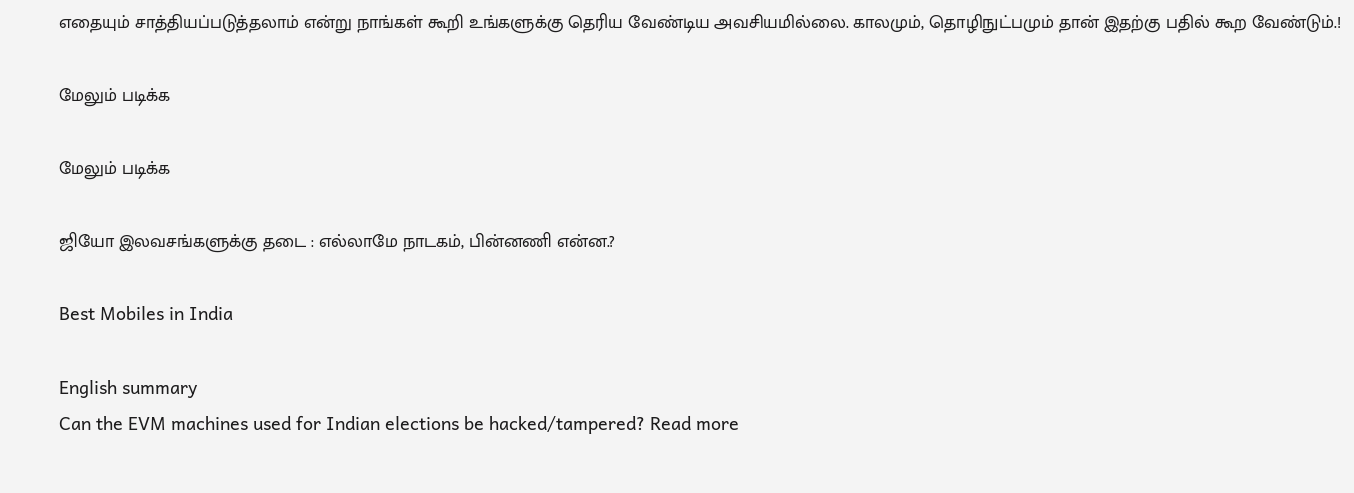எதையும் சாத்தியப்படுத்தலாம் என்று நாங்கள் கூறி உங்களுக்கு தெரிய வேண்டிய அவசியமில்லை. காலமும், தொழிநுட்பமும் தான் இதற்கு பதில் கூற வேண்டும்.!

மேலும் படிக்க

மேலும் படிக்க

ஜியோ இலவசங்களுக்கு தடை : எல்லாமே நாடகம், பின்னணி என்ன.?

Best Mobiles in India

English summary
Can the EVM machines used for Indian elections be hacked/tampered? Read more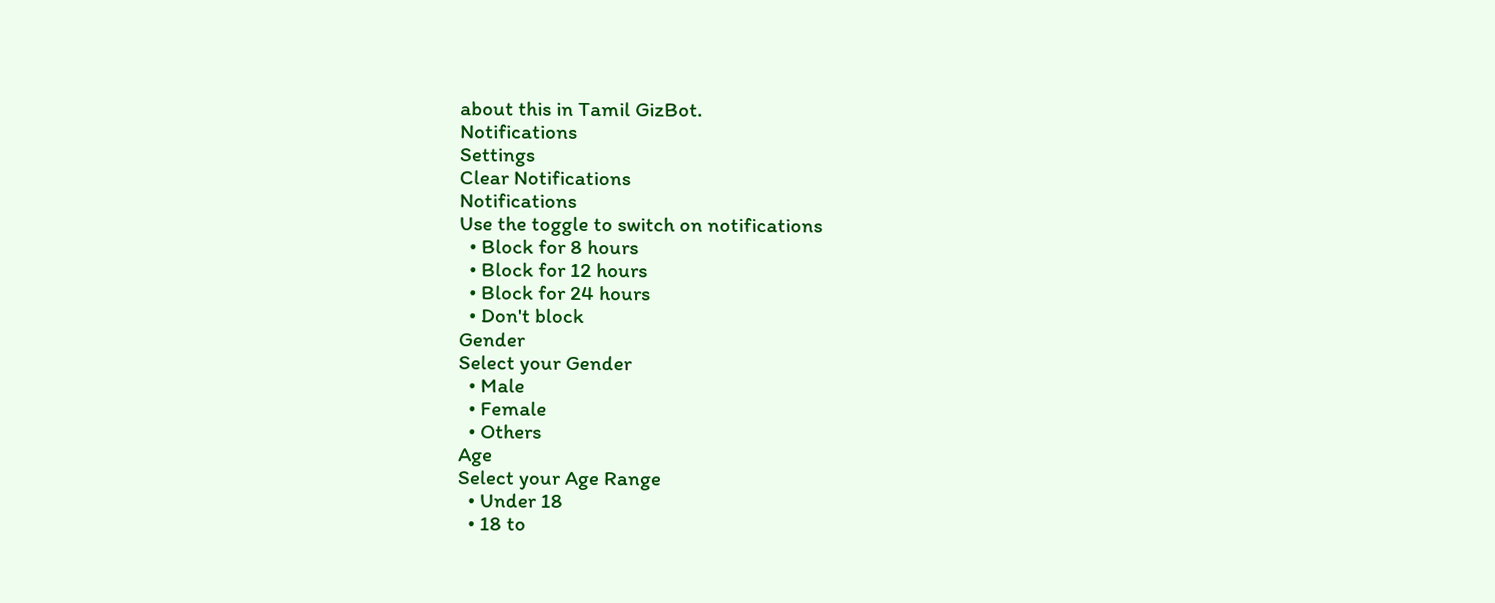about this in Tamil GizBot.
Notifications
Settings
Clear Notifications
Notifications
Use the toggle to switch on notifications
  • Block for 8 hours
  • Block for 12 hours
  • Block for 24 hours
  • Don't block
Gender
Select your Gender
  • Male
  • Female
  • Others
Age
Select your Age Range
  • Under 18
  • 18 to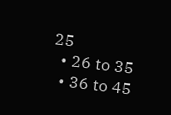25
  • 26 to 35
  • 36 to 45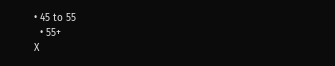• 45 to 55
  • 55+
X